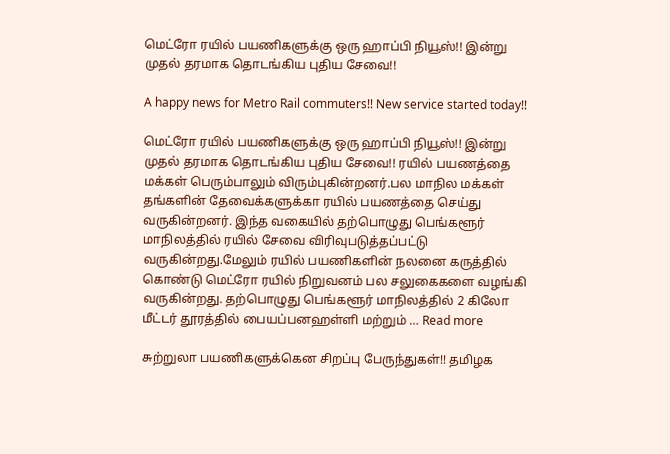மெட்ரோ ரயில் பயணிகளுக்கு ஒரு ஹாப்பி நியூஸ்!! இன்று முதல் தரமாக தொடங்கிய புதிய சேவை!!

A happy news for Metro Rail commuters!! New service started today!!

மெட்ரோ ரயில் பயணிகளுக்கு ஒரு ஹாப்பி நியூஸ்!! இன்று முதல் தரமாக தொடங்கிய புதிய சேவை!! ரயில் பயணத்தை மக்கள் பெரும்பாலும் விரும்புகின்றனர்.பல மாநில மக்கள் தங்களின் தேவைக்களுக்கா ரயில் பயணத்தை செய்து வருகின்றனர். இந்த வகையில் தற்பொழுது பெங்களூர் மாநிலத்தில் ரயில் சேவை விரிவுபடுத்தப்பட்டு வருகின்றது.மேலும் ரயில் பயணிகளின் நலனை கருத்தில் கொண்டு மெட்ரோ ரயில் நிறுவனம் பல சலுகைகளை வழங்கி வருகின்றது. தற்பொழுது பெங்களூர் மாநிலத்தில் 2 கிலோ மீட்டர் தூரத்தில் பையப்பனஹள்ளி மற்றும் … Read more

சுற்றுலா பயணிகளுக்கென சிறப்பு பேருந்துகள்!! தமிழக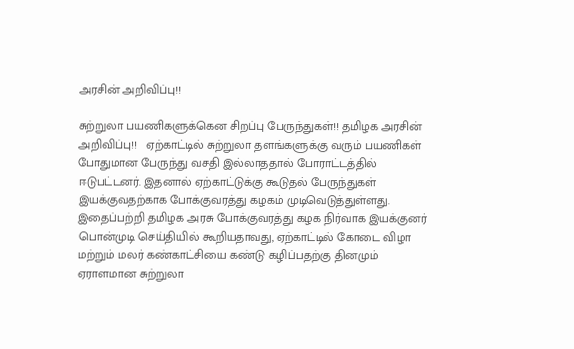அரசின் அறிவிப்பு!!

சுற்றுலா பயணிகளுக்கென சிறப்பு பேருந்துகள்!! தமிழக அரசின் அறிவிப்பு!!   ஏற்காட்டில் சுற்றுலா தளங்களுக்கு வரும் பயணிகள் போதுமான பேருந்து வசதி இல்லாததால் போராட்டத்தில் ஈடுபட்டனர். இதனால் ஏற்காட்டுக்கு கூடுதல் பேருந்துகள் இயக்குவதற்காக போக்குவரத்து கழகம் முடிவெடுத்துள்ளது. இதைப்பற்றி தமிழக அரசு போக்குவரத்து கழக நிர்வாக இயக்குனர் பொன்முடி செய்தியில் கூறியதாவது, ஏற்காட்டில் கோடை விழா மற்றும் மலர் கண்காட்சியை கண்டு கழிப்பதற்கு தினமும் ஏராளமான சுற்றுலா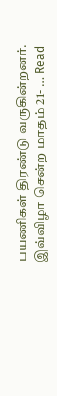பயணிகள் திரண்டு வருகின்றனர். இவ்விழா சென்ற மாதம் 21- … Read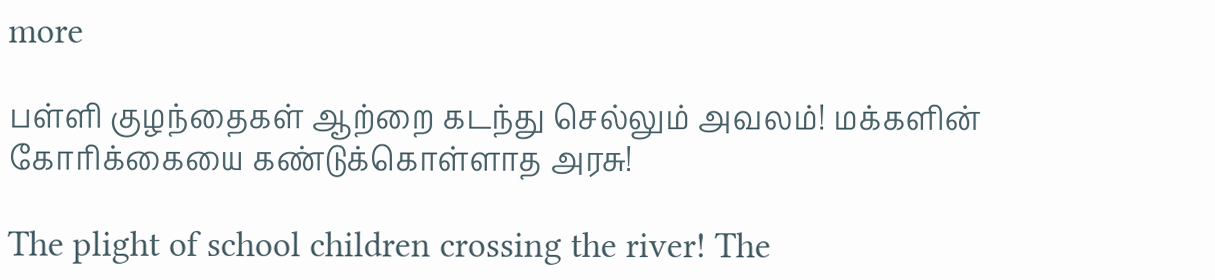more

பள்ளி குழந்தைகள் ஆற்றை கடந்து செல்லும் அவலம்! மக்களின் கோரிக்கையை கண்டுக்கொள்ளாத அரசு!

The plight of school children crossing the river! The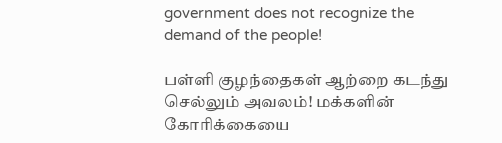government does not recognize the demand of the people!

பள்ளி குழந்தைகள் ஆற்றை கடந்து செல்லும் அவலம்! மக்களின் கோரிக்கையை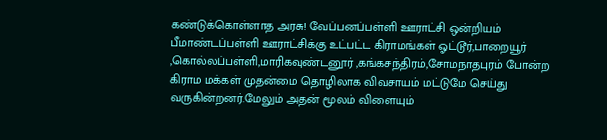கண்டுக்கொள்ளாத அரசு! வேப்பனப்பள்ளி ஊராட்சி ஒன்றியம் பீமாண்டப்பள்ளி ஊராட்சிக்கு உட்பட்ட கிராமங்கள் ஓட்டூர்,பாறையூர் ,கொல்லப்பள்ளி,மாரிகவுண்டனூர் ,கங்கசந்திரம்,சோமநாதபுரம் போன்ற கிராம மக்கள் முதன்மை தொழிலாக விவசாயம் மட்டுமே செய்து வருகின்றனர்.மேலும் அதன் மூலம் விளையும்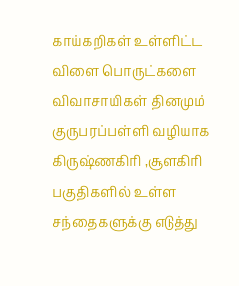காய்கறிகள் உள்ளிட்ட விளை பொருட்களை விவாசாயிகள் தினமும் குருபரப்பள்ளி வழியாக கிருஷ்ணகிரி ,சூளகிரி பகுதிகளில் உள்ள சந்தைகளுக்கு எடுத்து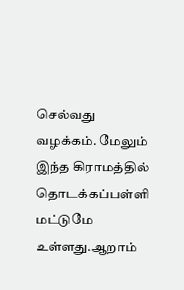செல்வது வழக்கம். மேலும் இந்த கிராமத்தில் தொடக்கப்பள்ளி மட்டுமே உள்ளது.ஆறாம்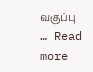வகுப்பு … Read more